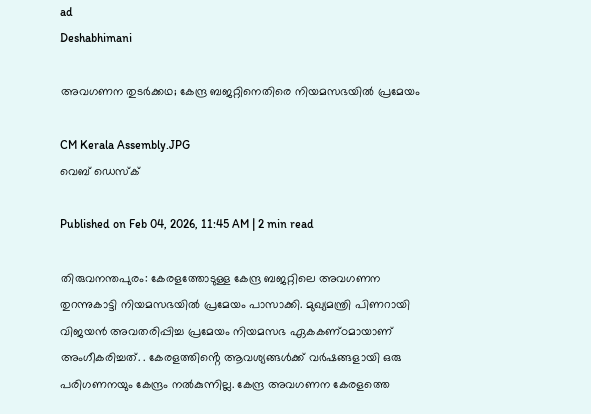ad
Deshabhimani

അവഗണന തുടർക്കഥ; കേന്ദ്ര ബജറ്റിനെതിരെ നിയമസഭയിൽ പ്രമേയം

CM Kerala Assembly.JPG
വെബ് ഡെസ്ക്

Published on Feb 04, 2026, 11:45 AM | 2 min read

തിരുവനന്തപുരം: കേരളത്തോടുള്ള കേന്ദ്ര ബജറ്റിലെ അവഗണന തുറന്നുകാട്ടി നിയമസഭയിൽ പ്രമേയം പാസാക്കി. മുഖ്യമന്ത്രി പിണറായി വിജയന്‍ അവതരിപ്പിച്ച പ്രമേയം നിയമസഭ ഏകകണ്‌ഠമായാണ് അംഗീകരിച്ചത്. . കേരളത്തിൻ്റെ ആവശ്യങ്ങൾക്ക് വർഷങ്ങളായി ഒരു പരിഗണനയും കേന്ദ്രം നൽകുന്നില്ല. കേന്ദ്ര അവഗണന കേരളത്തെ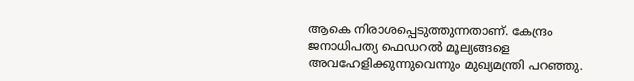ആകെ നിരാശപ്പെടുത്തുന്നതാണ്. കേന്ദ്രം ജനാധിപത്യ ഫെഡറൽ മൂല്യങ്ങളെ അവഹേളിക്കുന്നുവെന്നും മുഖ്യമന്ത്രി പറഞ്ഞു.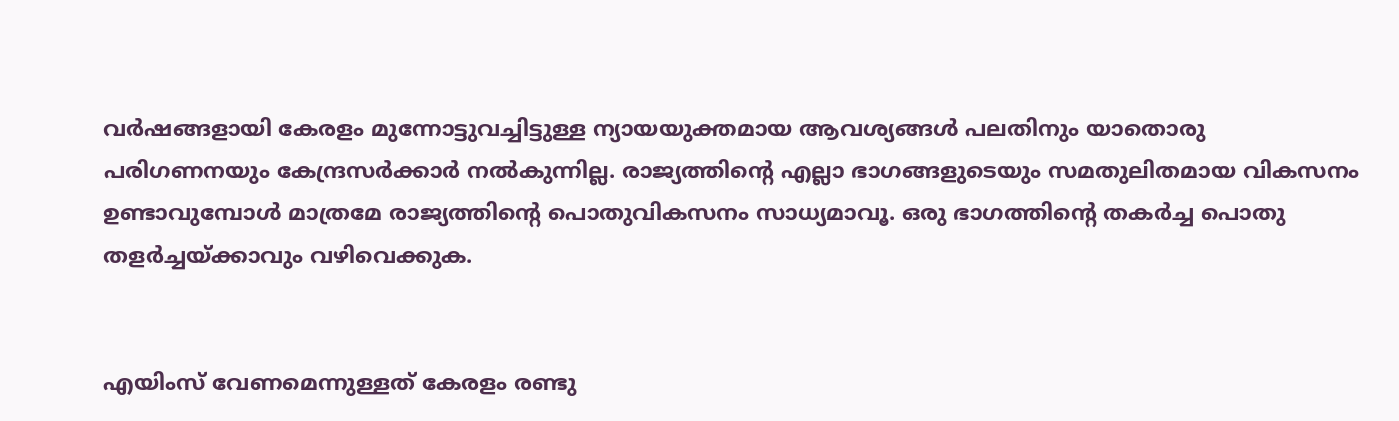വർഷങ്ങളായി കേരളം മുന്നോട്ടുവച്ചിട്ടുള്ള ന്യായയുക്തമായ ആവശ്യങ്ങൾ പലതിനും യാതൊരു പരിഗണനയും കേന്ദ്രസർക്കാർ നൽകുന്നില്ല. രാജ്യത്തിന്റെ എല്ലാ ഭാഗങ്ങളുടെയും സമതുലിതമായ വികസനം ഉണ്ടാവുമ്പോൾ മാത്രമേ രാജ്യത്തിന്റെ പൊതുവികസനം സാധ്യമാവൂ. ഒരു ഭാഗത്തിന്റെ തകർച്ച പൊതു തളർച്ചയ്ക്കാവും വഴിവെക്കുക.


എയിംസ് വേണമെന്നുള്ളത് കേരളം രണ്ടു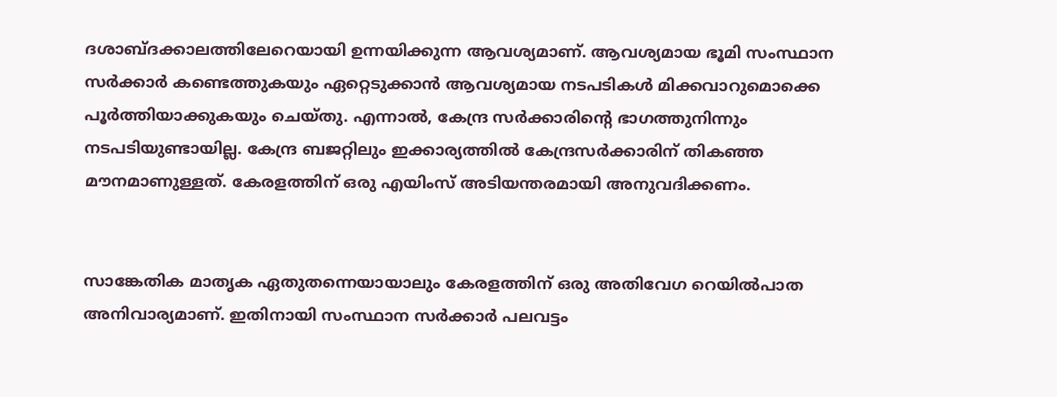ദശാബ്ദക്കാലത്തിലേറെയായി ഉന്നയിക്കുന്ന ആവശ്യമാണ്. ആവശ്യമായ ഭൂമി സംസ്ഥാന സർക്കാർ കണ്ടെത്തുകയും ഏറ്റെടുക്കാൻ ആവശ്യമായ നടപടികൾ മിക്കവാറുമൊക്കെ പൂർത്തിയാക്കുകയും ചെയ്തു. എന്നാൽ, കേന്ദ്ര സർക്കാരിന്റെ ഭാഗത്തുനിന്നും നടപടിയുണ്ടായില്ല. കേന്ദ്ര ബജറ്റിലും ഇക്കാര്യത്തിൽ കേന്ദ്രസർക്കാരിന് തികഞ്ഞ മൗനമാണുള്ളത്. കേരളത്തിന് ഒരു എയിംസ് അടിയന്തരമായി അനുവദിക്കണം.


സാങ്കേതിക മാതൃക ഏതുതന്നെയായാലും കേരളത്തിന് ഒരു അതിവേഗ റെയിൽപാത അനിവാര്യമാണ്. ഇതിനായി സംസ്ഥാന സർക്കാർ പലവട്ടം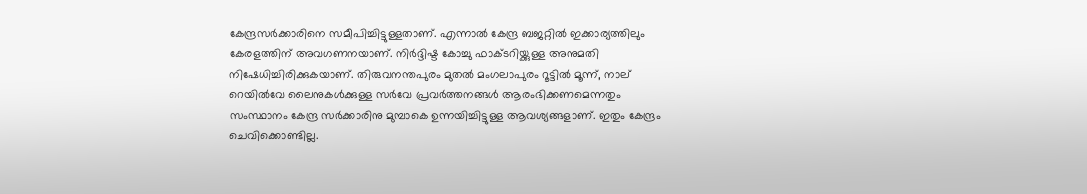കേന്ദ്രസർക്കാരിനെ സമീപിച്ചിട്ടുള്ളതാണ്. എന്നാൽ കേന്ദ്ര ബജറ്റിൽ ഇക്കാര്യത്തിലും കേരളത്തിന് അവഗണനയാണ്. നിർദ്ദിഷ്ട കോച്ചു ഫാക്ടറിയ്ക്കുള്ള അനുമതി നിഷേധിച്ചിരിക്കുകയാണ്. തിരുവനന്തപുരം മുതൽ മംഗലാപുരം റൂട്ടിൽ മൂന്ന്, നാല് റെയിൽവേ ലൈനുകൾക്കുള്ള സർവേ പ്രവർത്തനങ്ങൾ ആരംഭിക്കണമെന്നതും സംസ്ഥാനം കേന്ദ്ര സർക്കാരിനു മുമ്പാകെ ഉന്നയിച്ചിട്ടുള്ള ആവശ്യങ്ങളാണ്. ഇതും കേന്ദ്രം ചെവിക്കൊണ്ടില്ല.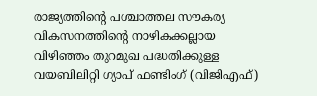രാജ്യത്തിന്റെ പശ്ചാത്തല സൗകര്യ വികസനത്തിന്റെ നാഴികക്കല്ലായ വിഴിഞ്ഞം തുറമുഖ പദ്ധതിക്കുള്ള വയബിലിറ്റി ഗ്യാപ് ഫണ്ടിംഗ് (വിജിഎഫ്)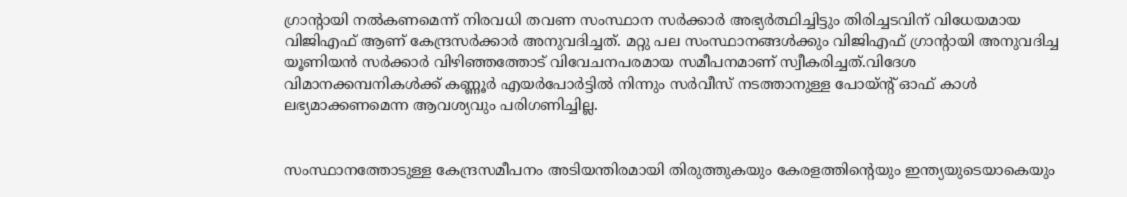ഗ്രാന്റായി നൽകണമെന്ന് നിരവധി തവണ സംസ്ഥാന സർക്കാർ അഭ്യർത്ഥിച്ചിട്ടും തിരിച്ചടവിന് വിധേയമായ വിജിഎഫ് ആണ് കേന്ദ്രസർക്കാർ അനുവദിച്ചത്. മറ്റു പല സംസ്ഥാനങ്ങൾക്കും വിജിഎഫ് ഗ്രാന്റായി അനുവദിച്ച യൂണിയൻ സർക്കാർ വിഴിഞ്ഞത്തോട് വിവേചനപരമായ സമീപനമാണ് സ്വീകരിച്ചത്.വിദേശ വിമാനക്കമ്പനികൾക്ക് കണ്ണൂർ എയർപോർട്ടിൽ നിന്നും സർവീസ് നടത്താനുള്ള പോയ്ന്റ് ഓഫ് കാൾ ലഭ്യമാക്കണമെന്ന ആവശ്യവും പരിഗണിച്ചില്ല.


സംസ്ഥാനത്തോടുള്ള കേന്ദ്രസമീപനം അടിയന്തിരമായി തിരുത്തുകയും കേരളത്തിന്റെയും ഇന്ത്യയുടെയാകെയും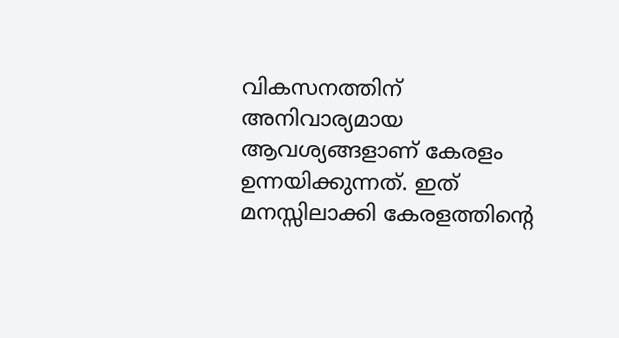വികസനത്തിന് അനിവാര്യമായ ആവശ്യങ്ങളാണ് കേരളം ഉന്നയിക്കുന്നത്. ഇത് മനസ്സിലാക്കി കേരളത്തിന്റെ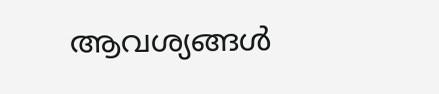ആവശ്യങ്ങൾ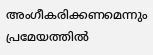അംഗീകരിക്കണമെന്നും പ്രമേയത്തില്‍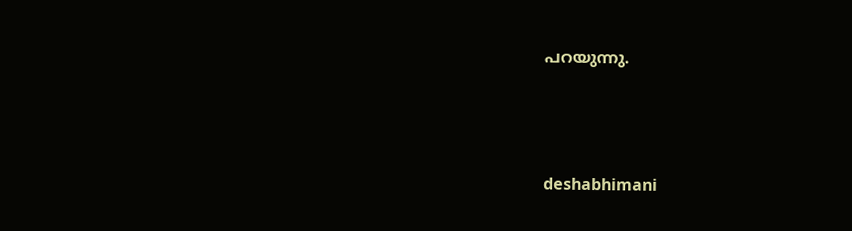പറയുന്നു.





deshabhimani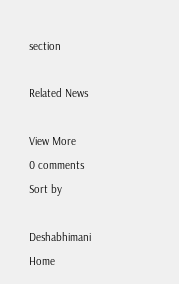section

Related News

View More
0 comments
Sort by

Deshabhimani
Home